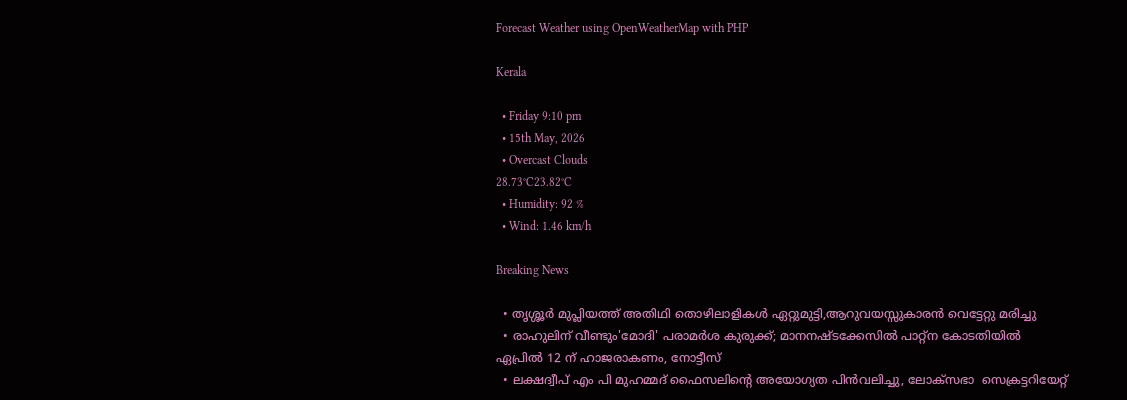Forecast Weather using OpenWeatherMap with PHP

Kerala

  • Friday 9:10 pm
  • 15th May, 2026
  • Overcast Clouds
28.73°C23.82°C
  • Humidity: 92 %
  • Wind: 1.46 km/h

Breaking News

  • തൃശ്ശൂർ മുപ്ലിയത്ത് അതിഥി തൊഴിലാളികൾ ഏറ്റുമുട്ടി,ആറുവയസ്സുകാരൻ വെട്ടേറ്റു മരിച്ചു
  • രാഹുലിന് വീണ്ടും'മോദി' പരാമര്‍ശ കുരുക്ക്; മാനനഷ്ടക്കേസിൽ പാറ്റ്ന കോടതിയിൽ ഏപ്രിൽ 12 ന് ഹാജരാകണം, നോട്ടീസ്
  • ലക്ഷദ്വീപ് എം പി മുഹമ്മദ് ഫൈസലിൻ്റെ അയോഗ്യത പിൻവലിച്ചു, ലോക്സഭാ  സെക്രട്ടറിയേറ്റ്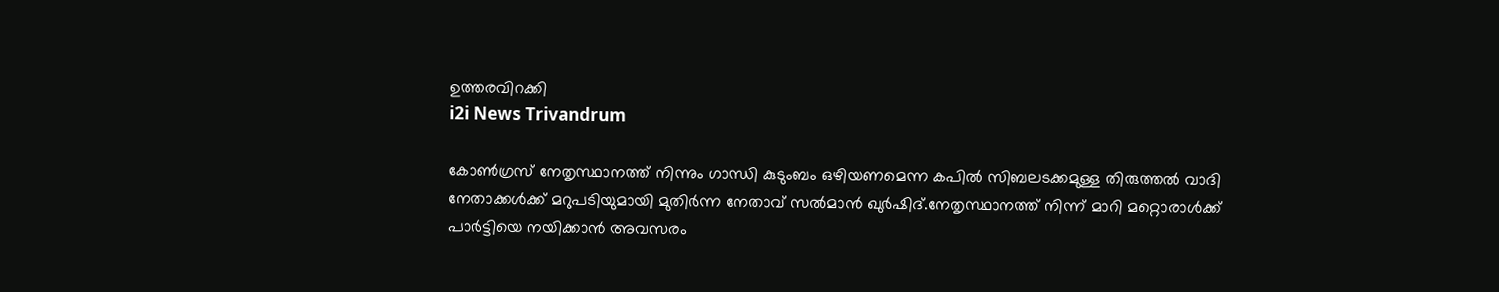ഉത്തരവിറക്കി
i2i News Trivandrum

കോണ്‍ഗ്രസ് നേതൃസ്ഥാനത്ത് നിന്നും ഗാന്ധി കുടുംബം ഒഴിയണമെന്ന കപില്‍ സിബലടക്കമുള്ള തിരുത്തല്‍ വാദി നേതാക്കള്‍ക്ക് മറുപടിയുമായി മുതിര്‍ന്ന നേതാവ് സല്‍മാന്‍ ഖുര്‍ഷിദ്.നേതൃസ്ഥാനത്ത് നിന്ന് മാറി മറ്റൊരാള്‍ക്ക് പാര്‍ട്ടിയെ നയിക്കാന്‍ അവസരം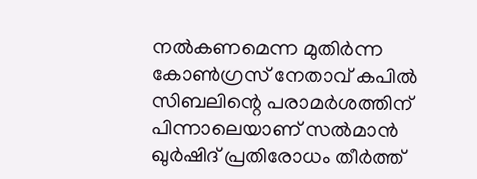നല്‍കണമെന്ന മുതിര്‍ന്ന കോണ്‍ഗ്രസ് നേതാവ് കപില്‍ സിബലിന്റെ പരാമര്‍ശത്തിന് പിന്നാലെയാണ് സല്‍മാന്‍ ഖുര്‍ഷിദ് പ്രതിരോധം തീര്‍ത്ത്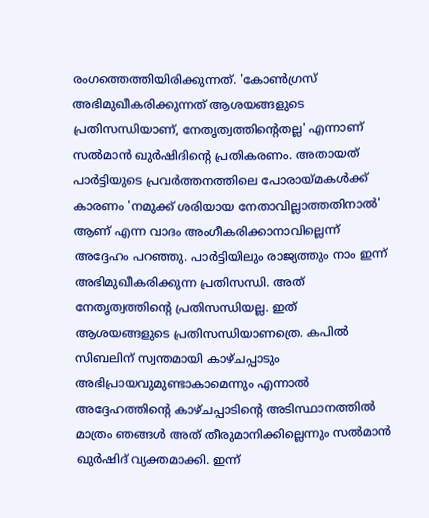രംഗത്തെത്തിയിരിക്കുന്നത്. 'കോണ്‍ഗ്രസ് അഭിമുഖീകരിക്കുന്നത് ആശയങ്ങളുടെ പ്രതിസന്ധിയാണ്, നേതൃത്വത്തിന്റെതല്ല' എന്നാണ് സല്‍മാന്‍ ഖുര്‍ഷിദിന്റെ പ്രതികരണം. അതായത് പാര്‍ട്ടിയുടെ പ്രവര്‍ത്തനത്തിലെ പോരായ്മകള്‍ക്ക് കാരണം 'നമുക്ക് ശരിയായ നേതാവില്ലാത്തതിനാല്‍' ആണ് എന്ന വാദം അംഗീകരിക്കാനാവില്ലെന്ന് അദ്ദേഹം പറഞ്ഞു. പാര്‍ട്ടിയിലും രാജ്യത്തും നാം ഇന്ന് അഭിമുഖീകരിക്കുന്ന പ്രതിസന്ധി. അത് നേതൃത്വത്തിന്റെ പ്രതിസന്ധിയല്ല. ഇത് ആശയങ്ങളുടെ പ്രതിസന്ധിയാണത്രെ. കപില്‍ സിബലിന് സ്വന്തമായി കാഴ്ചപ്പാടും അഭിപ്രായവുമുണ്ടാകാമെന്നും എന്നാല്‍ അദ്ദേഹത്തിന്റെ കാഴ്ചപ്പാടിന്റെ അടിസ്ഥാനത്തില്‍ മാത്രം ഞങ്ങള്‍ അത് തീരുമാനിക്കില്ലെന്നും സല്‍മാന്‍ ഖുര്‍ഷിദ് വ്യക്തമാക്കി. ഇന്ന്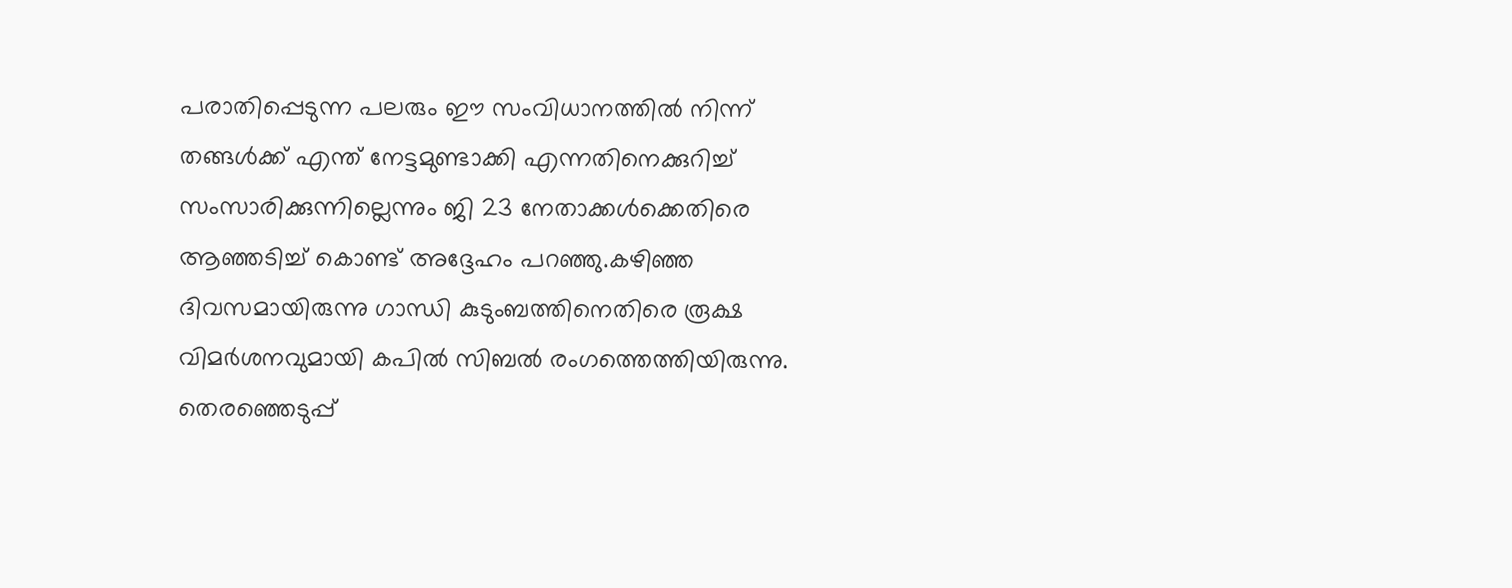പരാതിപ്പെടുന്ന പലരും ഈ സംവിധാനത്തില്‍ നിന്ന് തങ്ങള്‍ക്ക് എന്ത് നേട്ടമുണ്ടാക്കി എന്നതിനെക്കുറിച്ച് സംസാരിക്കുന്നില്ലെന്നും ജി 23 നേതാക്കള്‍ക്കെതിരെ ആഞ്ഞടിച്ച് കൊണ്ട് അദ്ദേഹം പറഞ്ഞു.കഴിഞ്ഞ ദിവസമായിരുന്നു ഗാന്ധി കുടുംബത്തിനെതിരെ രൂക്ഷ വിമര്‍ശനവുമായി കപില്‍ സിബല്‍ രംഗത്തെത്തിയിരുന്നു. തെരഞ്ഞെടുപ്പ്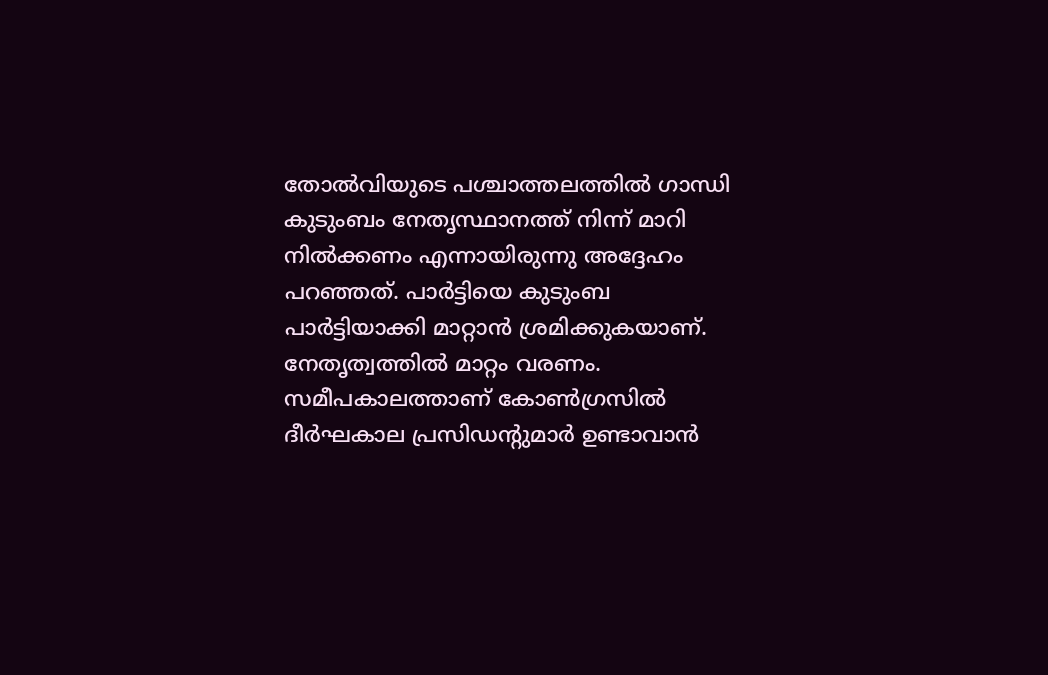തോല്‍വിയുടെ പശ്ചാത്തലത്തില്‍ ഗാന്ധി കുടുംബം നേതൃസ്ഥാനത്ത് നിന്ന് മാറി നില്‍ക്കണം എന്നായിരുന്നു അദ്ദേഹം പറഞ്ഞത്. പാര്‍ട്ടിയെ കുടുംബ പാര്‍ട്ടിയാക്കി മാറ്റാന്‍ ശ്രമിക്കുകയാണ്. നേതൃത്വത്തില്‍ മാറ്റം വരണം. സമീപകാലത്താണ് കോണ്‍ഗ്രസില്‍ ദീര്‍ഘകാല പ്രസിഡന്റുമാര്‍ ഉണ്ടാവാന്‍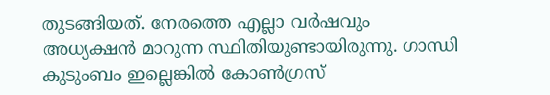തുടങ്ങിയത്. നേരത്തെ എല്ലാ വര്‍ഷവും അധ്യക്ഷന്‍ മാറുന്ന സ്ഥിതിയുണ്ടായിരുന്നു. ഗാന്ധി കുടുംബം ഇല്ലെങ്കില്‍ കോണ്‍ഗ്രസ്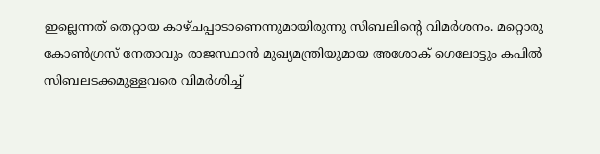ഇല്ലെന്നത് തെറ്റായ കാഴ്ചപ്പാടാണെന്നുമായിരുന്നു സിബലിന്റെ വിമര്‍ശനം. മറ്റൊരു കോണ്‍ഗ്രസ് നേതാവും രാജസ്ഥാന്‍ മുഖ്യമന്ത്രിയുമായ അശോക് ഗെലോട്ടും കപില്‍ സിബലടക്കമുള്ളവരെ വിമര്‍ശിച്ച്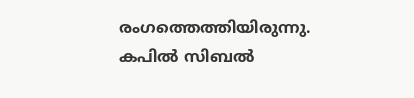രംഗത്തെത്തിയിരുന്നു.
കപില്‍ സിബല്‍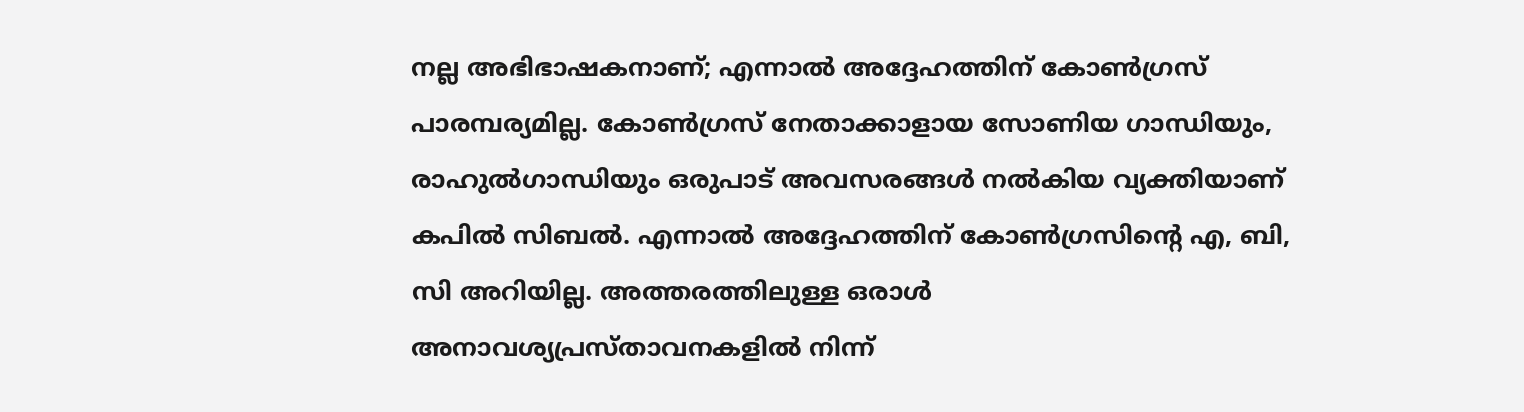നല്ല അഭിഭാഷകനാണ്; എന്നാല്‍ അദ്ദേഹത്തിന് കോണ്‍ഗ്രസ് പാരമ്പര്യമില്ല. കോണ്‍ഗ്രസ് നേതാക്കാളായ സോണിയ ഗാന്ധിയും, രാഹുല്‍ഗാന്ധിയും ഒരുപാട് അവസരങ്ങള്‍ നല്‍കിയ വ്യക്തിയാണ് കപില്‍ സിബല്‍. എന്നാല്‍ അദ്ദേഹത്തിന് കോണ്‍ഗ്രസിന്റെ എ, ബി, സി അറിയില്ല. അത്തരത്തിലുള്ള ഒരാള്‍ അനാവശ്യപ്രസ്താവനകളില്‍ നിന്ന്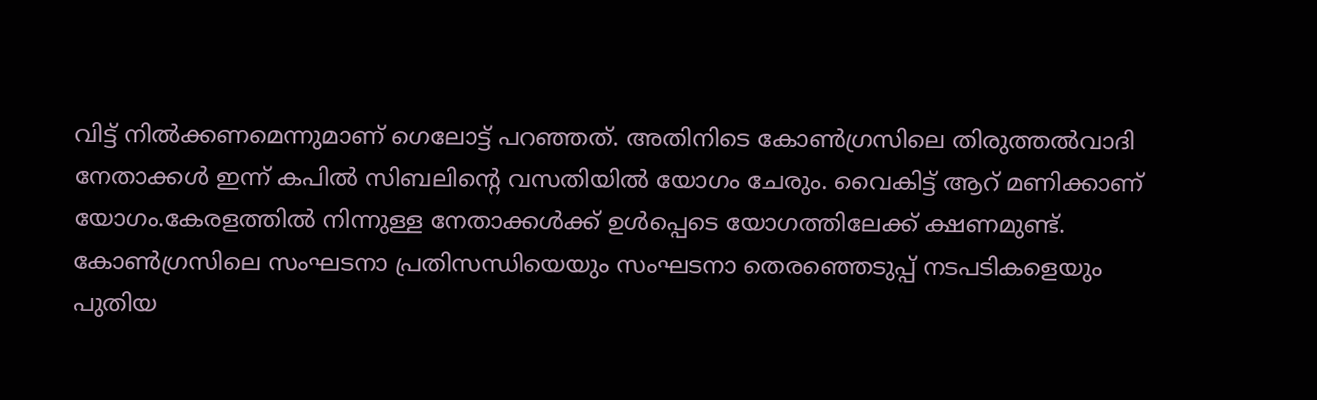വിട്ട് നില്‍ക്കണമെന്നുമാണ് ഗെലോട്ട് പറഞ്ഞത്. അതിനിടെ കോണ്‍ഗ്രസിലെ തിരുത്തല്‍വാദി നേതാക്കള്‍ ഇന്ന് കപില്‍ സിബലിന്റെ വസതിയില്‍ യോഗം ചേരും. വൈകിട്ട് ആറ് മണിക്കാണ് യോഗം.കേരളത്തില്‍ നിന്നുള്ള നേതാക്കള്‍ക്ക് ഉള്‍പ്പെടെ യോഗത്തിലേക്ക് ക്ഷണമുണ്ട്. കോണ്‍ഗ്രസിലെ സംഘടനാ പ്രതിസന്ധിയെയും സംഘടനാ തെരഞ്ഞെടുപ്പ് നടപടികളെയും പുതിയ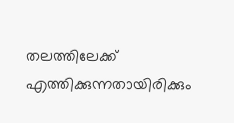തലത്തിലേക്ക് എത്തിക്കുന്നതായിരിക്കും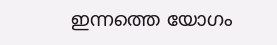ഇന്നത്തെ യോഗം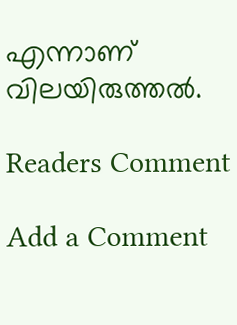എന്നാണ് വിലയിരുത്തല്‍.

Readers Comment

Add a Comment